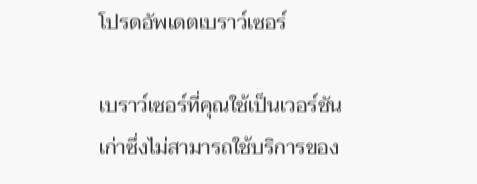โปรดอัพเดตเบราว์เซอร์

เบราว์เซอร์ที่คุณใช้เป็นเวอร์ชันเก่าซึ่งไม่สามารถใช้บริการของ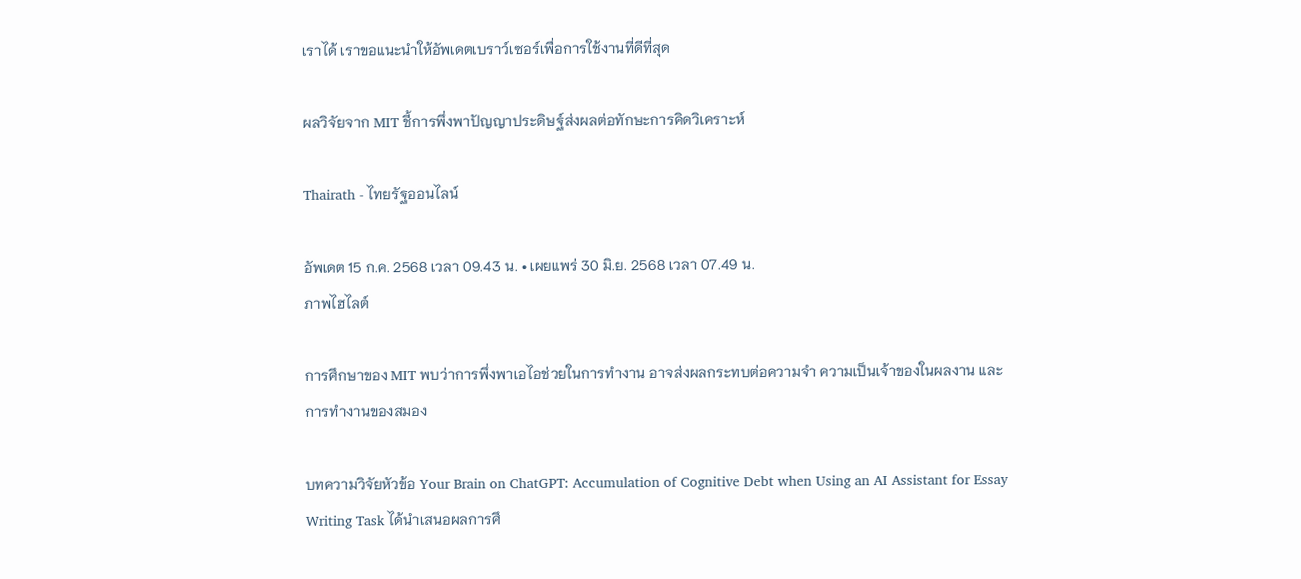เราได้ เราขอแนะนำให้อัพเดตเบราว์เซอร์เพื่อการใช้งานที่ดีที่สุด

ผลวิจัยจาก MIT ชี้การพึ่งพาปัญญาประดิษฐ์ส่งผลต่อทักษะการคิดวิเคราะห์

Thairath - ไทยรัฐออนไลน์

อัพเดต 15 ก.ค. 2568 เวลา 09.43 น. • เผยแพร่ 30 มิ.ย. 2568 เวลา 07.49 น.
ภาพไฮไลต์

การศึกษาของ MIT พบว่าการพึ่งพาเอไอช่วยในการทำงาน อาจส่งผลกระทบต่อความจำ ความเป็นเจ้าของในผลงาน และการทำงานของสมอง

บทความวิจัยหัวข้อ Your Brain on ChatGPT: Accumulation of Cognitive Debt when Using an AI Assistant for Essay Writing Task ได้นำเสนอผลการศึ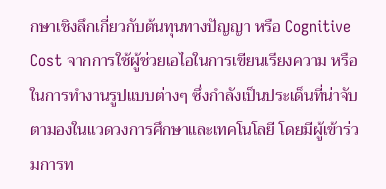กษาเชิงลึกเกี่ยวกับต้นทุนทางปัญญา หรือ Cognitive Cost จากการใช้ผู้ช่วยเอไอในการเขียนเรียงความ หรือในการทำงานรูปแบบต่างๆ ซึ่งกำลังเป็นประเด็นที่น่าจับตามองในแวดวงการศึกษาและเทคโนโลยี โดยมีผู้เข้าร่วมการท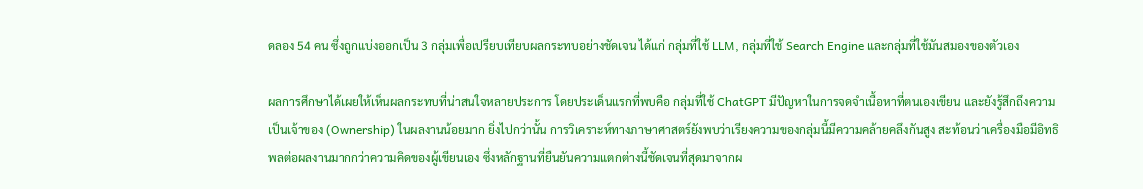ดลอง 54 คน ซึ่งถูกแบ่งออกเป็น 3 กลุ่มเพื่อเปรียบเทียบผลกระทบอย่างชัดเจน ได้แก่ กลุ่มที่ใช้ LLM, กลุ่มที่ใช้ Search Engine และกลุ่มที่ใช้มันสมองของตัวเอง

ผลการศึกษาได้เผยให้เห็นผลกระทบที่น่าสนใจหลายประการ โดยประเด็นแรกที่พบคือ กลุ่มที่ใช้ ChatGPT มีปัญหาในการจดจำเนื้อหาที่ตนเองเขียน และยังรู้สึกถึงความเป็นเจ้าของ (Ownership) ในผลงานน้อยมาก ยิ่งไปกว่านั้น การวิเคราะห์ทางภาษาศาสตร์ยังพบว่าเรียงความของกลุ่มนี้มีความคล้ายคลึงกันสูง สะท้อนว่าเครื่องมือมีอิทธิพลต่อผลงานมากกว่าความคิดของผู้เขียนเอง ซึ่งหลักฐานที่ยืนยันความแตกต่างนี้ชัดเจนที่สุดมาจากผ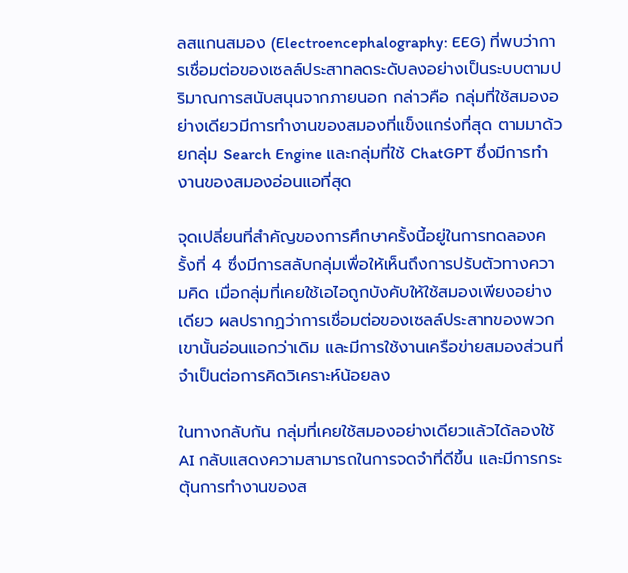ลสแกนสมอง (Electroencephalography: EEG) ที่พบว่าการเชื่อมต่อของเซลล์ประสาทลดระดับลงอย่างเป็นระบบตามปริมาณการสนับสนุนจากภายนอก กล่าวคือ กลุ่มที่ใช้สมองอย่างเดียวมีการทำงานของสมองที่แข็งแกร่งที่สุด ตามมาด้วยกลุ่ม Search Engine และกลุ่มที่ใช้ ChatGPT ซึ่งมีการทำงานของสมองอ่อนแอที่สุด

จุดเปลี่ยนที่สำคัญของการศึกษาครั้งนี้อยู่ในการทดลองครั้งที่ 4 ซึ่งมีการสลับกลุ่มเพื่อให้เห็นถึงการปรับตัวทางความคิด เมื่อกลุ่มที่เคยใช้เอไอถูกบังคับให้ใช้สมองเพียงอย่างเดียว ผลปรากฏว่าการเชื่อมต่อของเซลล์ประสาทของพวกเขานั้นอ่อนแอกว่าเดิม และมีการใช้งานเครือข่ายสมองส่วนที่จำเป็นต่อการคิดวิเคราะห์น้อยลง

ในทางกลับกัน กลุ่มที่เคยใช้สมองอย่างเดียวแล้วได้ลองใช้ AI กลับแสดงความสามารถในการจดจำที่ดีขึ้น และมีการกระตุ้นการทำงานของส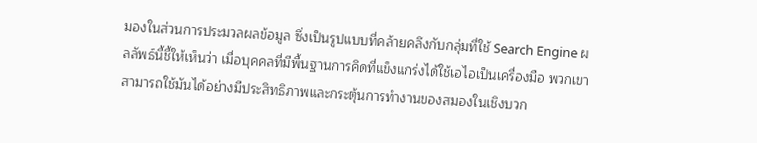มองในส่วนการประมวลผลข้อมูล ซึ่งเป็นรูปแบบที่คล้ายคลึงกับกลุ่มที่ใช้ Search Engine ผลลัพธ์นี้ชี้ให้เห็นว่า เมื่อบุคคลที่มีพื้นฐานการคิดที่แข็งแกร่งได้ใช้เอไอเป็นเครื่องมือ พวกเขาสามารถใช้มันได้อย่างมีประสิทธิภาพและกระตุ้นการทำงานของสมองในเชิงบวก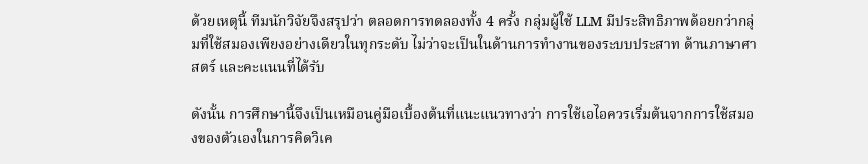ด้วยเหตุนี้ ทีมนักวิจัยจึงสรุปว่า ตลอดการทดลองทั้ง 4 ครั้ง กลุ่มผู้ใช้ LLM มีประสิทธิภาพด้อยกว่ากลุ่มที่ใช้สมองเพียงอย่างเดียวในทุกระดับ ไม่ว่าจะเป็นในด้านการทำงานของระบบประสาท ด้านภาษาศาสตร์ และคะแนนที่ได้รับ

ดังนั้น การศึกษานี้จึงเป็นเหมือนคู่มือเบื้องต้นที่แนะแนวทางว่า การใช้เอไอควรเริ่มต้นจากการใช้สมองของตัวเองในการคิดวิเค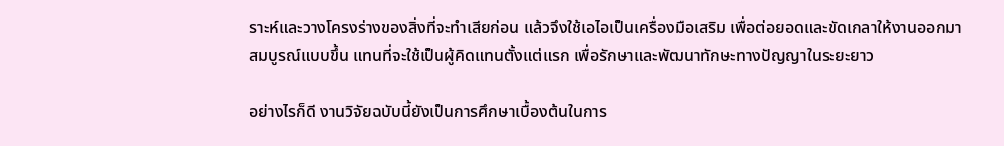ราะห์และวางโครงร่างของสิ่งที่จะทำเสียก่อน แล้วจึงใช้เอไอเป็นเครื่องมือเสริม เพื่อต่อยอดและขัดเกลาให้งานออกมาสมบูรณ์แบบขึ้น แทนที่จะใช้เป็นผู้คิดแทนตั้งแต่แรก เพื่อรักษาและพัฒนาทักษะทางปัญญาในระยะยาว

อย่างไรก็ดี งานวิจัยฉบับนี้ยังเป็นการศึกษาเบื้องต้นในการ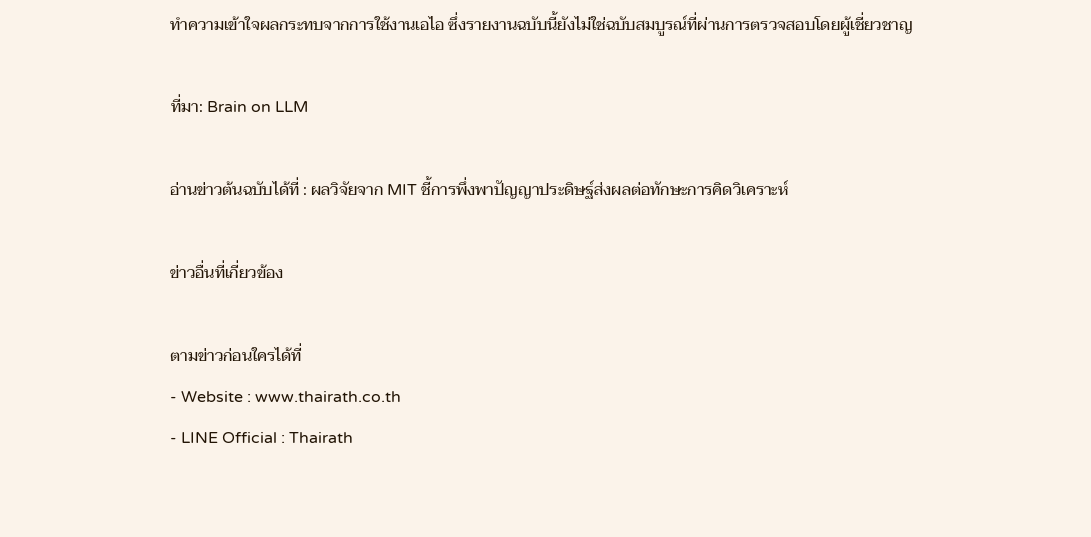ทำความเข้าใจผลกระทบจากการใช้งานเอไอ ซึ่งรายงานฉบับนี้ยังไม่ใช่ฉบับสมบูรณ์ที่ผ่านการตรวจสอบโดยผู้เชี่ยวชาญ

ที่มา: Brain on LLM

อ่านข่าวต้นฉบับได้ที่ : ผลวิจัยจาก MIT ชี้การพึ่งพาปัญญาประดิษฐ์ส่งผลต่อทักษะการคิดวิเคราะห์

ข่าวอื่นที่เกี่ยวข้อง

ตามข่าวก่อนใครได้ที่
- Website : www.thairath.co.th
- LINE Official : Thairath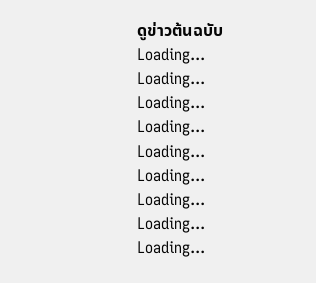ดูข่าวต้นฉบับ
Loading...
Loading...
Loading...
Loading...
Loading...
Loading...
Loading...
Loading...
Loading...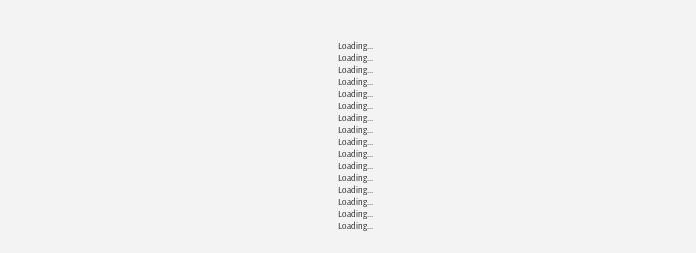Loading...
Loading...
Loading...
Loading...
Loading...
Loading...
Loading...
Loading...
Loading...
Loading...
Loading...
Loading...
Loading...
Loading...
Loading...
Loading...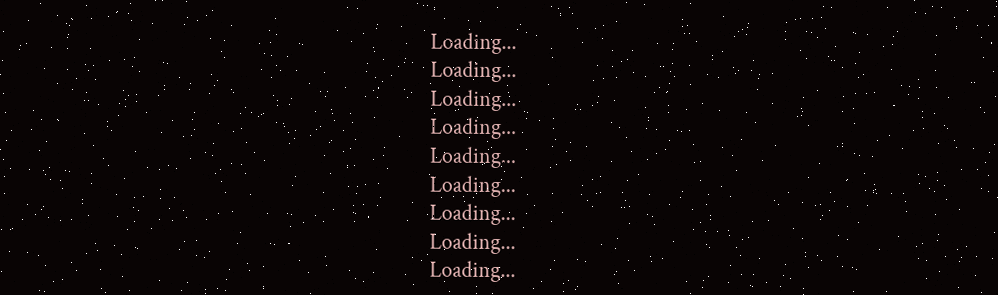Loading...
Loading...
Loading...
Loading...
Loading...
Loading...
Loading...
Loading...
Loading...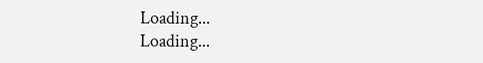Loading...
Loading...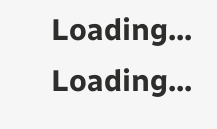Loading...
Loading...